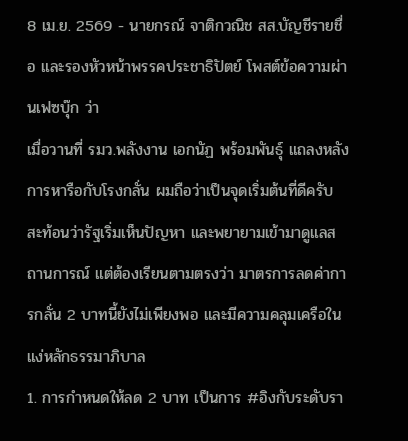8 เม.ย. 2569 - นายกรณ์ จาติกวณิช สส.บัญชีรายชื่อ และรองหัวหน้าพรรคประชาธิปัตย์ โพสต์ข้อความผ่านเฟซบุ๊ก ว่า
เมื่อวานที่ รมว.พลังงาน เอกนัฏ พร้อมพันธุ์ แถลงหลังการหารือกับโรงกลั่น ผมถือว่าเป็นจุดเริ่มต้นที่ดีครับ สะท้อนว่ารัฐเริ่มเห็นปัญหา และพยายามเข้ามาดูแลสถานการณ์ แต่ต้องเรียนตามตรงว่า มาตรการลดค่าการกลั่น 2 บาทนี้ยังไม่เพียงพอ และมีความคลุมเครือในแง่หลักธรรมาภิบาล
1. การกำหนดให้ลด 2 บาท เป็นการ #อิงกับระดับรา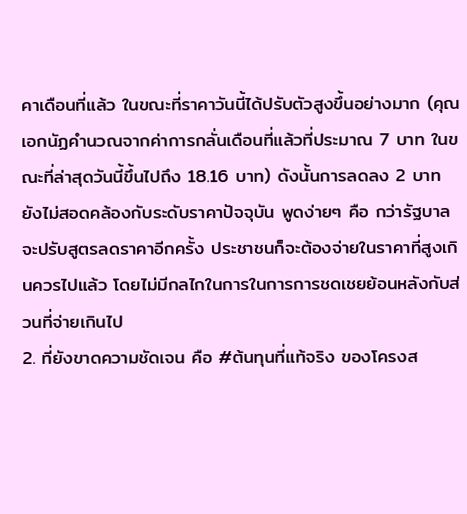คาเดือนที่แล้ว ในขณะที่ราคาวันนี้ได้ปรับตัวสูงขึ้นอย่างมาก (คุณเอกนัฏคำนวณจากค่าการกลั่นเดือนที่แล้วที่ประมาณ 7 บาท ในขณะที่ล่าสุดวันนี้ขึ้นไปถึง 18.16 บาท) ดังนั้นการลดลง 2 บาท ยังไม่สอดคล้องกับระดับราคาปัจจุบัน พูดง่ายๆ คือ กว่ารัฐบาลจะปรับสูตรลดราคาอีกครั้ง ประชาชนก็จะต้องจ่ายในราคาที่สูงเกินควรไปแล้ว โดยไม่มีกลไกในการในการการชดเชยย้อนหลังกับส่วนที่จ่ายเกินไป
2. ที่ยังขาดความชัดเจน คือ #ต้นทุนที่แท้จริง ของโครงส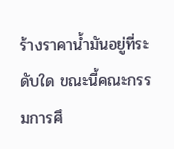ร้างราคาน้ำมันอยู่ที่ระดับใด ขณะนี้คณะกรรมการศึ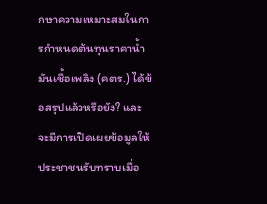กษาความเหมาะสมในการกำหนดต้นทุนราคาน้ำมันเชื้อเพลิง (คตร.) ได้ข้อสรุปแล้วหรือยัง? และจะมีการเปิดเผยข้อมูลให้ประชาชนรับทราบเมื่อ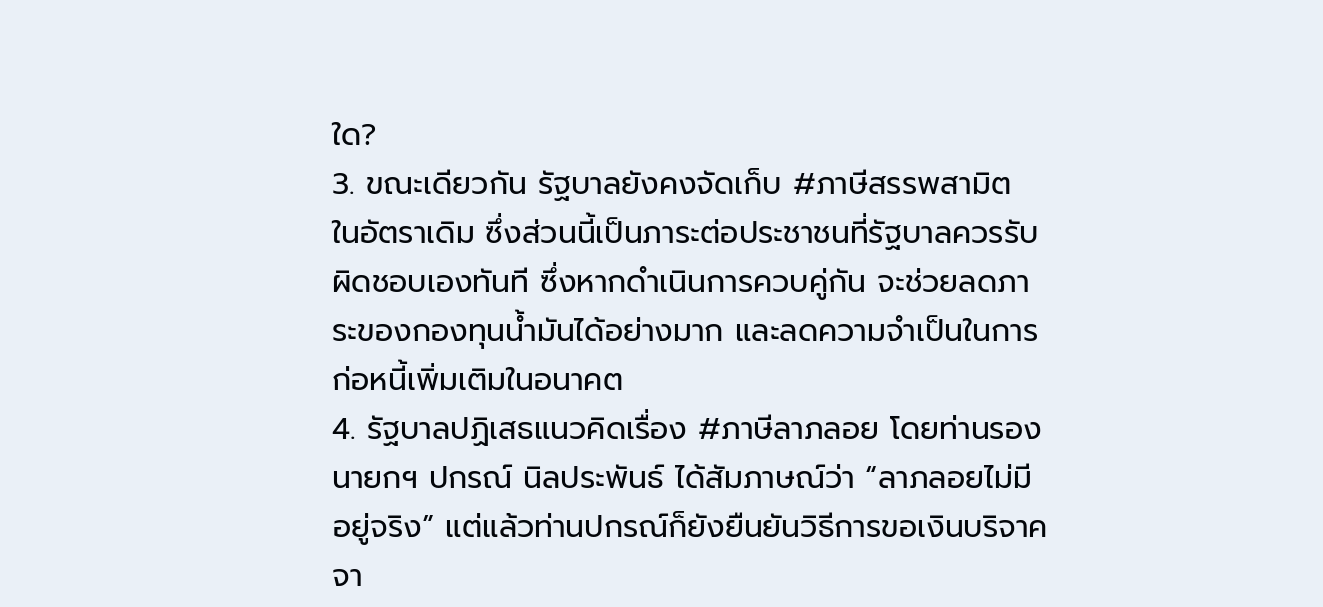ใด?
3. ขณะเดียวกัน รัฐบาลยังคงจัดเก็บ #ภาษีสรรพสามิต ในอัตราเดิม ซึ่งส่วนนี้เป็นภาระต่อประชาชนที่รัฐบาลควรรับผิดชอบเองทันที ซึ่งหากดำเนินการควบคู่กัน จะช่วยลดภาระของกองทุนน้ำมันได้อย่างมาก และลดความจำเป็นในการก่อหนี้เพิ่มเติมในอนาคต
4. รัฐบาลปฏิเสธแนวคิดเรื่อง #ภาษีลาภลอย โดยท่านรองนายกฯ ปกรณ์ นิลประพันธ์ ได้สัมภาษณ์ว่า “ลาภลอยไม่มีอยู่จริง” แต่แล้วท่านปกรณ์ก็ยังยืนยันวิธีการขอเงินบริจาคจา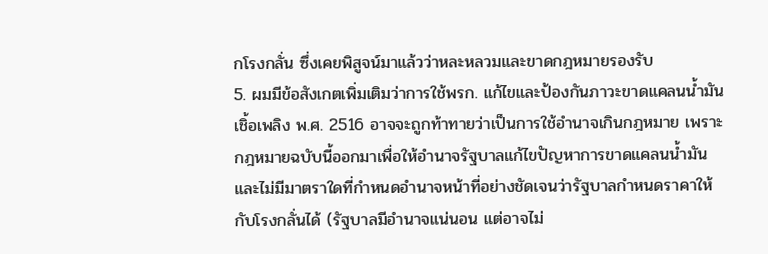กโรงกลั่น ซึ่งเคยพิสูจน์มาแล้วว่าหละหลวมและขาดกฎหมายรองรับ
5. ผมมีข้อสังเกตเพิ่มเติมว่าการใช้พรก. แก้ไขและป้องกันภาวะขาดแคลนนํ้ามันเชิ้อเพลิง พ.ศ. 2516 อาจจะถูกท้าทายว่าเป็นการใช้อำนาจเกินกฎหมาย เพราะกฎหมายฉบับนี้ออกมาเพื่อให้อำนาจรัฐบาลแก้ไขปัญหาการขาดแคลนนํ้ามัน และไม่มีมาตราใดที่กำหนดอำนาจหน้าที่อย่างชัดเจนว่ารัฐบาลกำหนดราคาให้กับโรงกลั่นได้ (รัฐบาลมีอำนาจแน่นอน แต่อาจไม่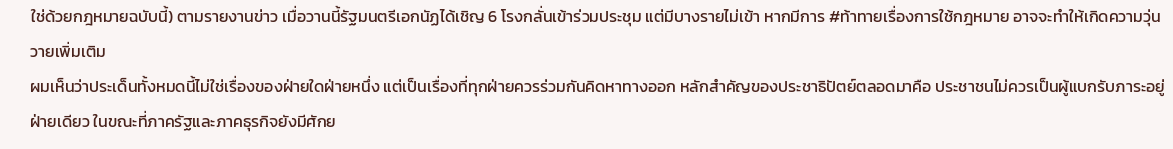ใช่ด้วยกฎหมายฉบับนี้) ตามรายงานข่าว เมื่อวานนี้รัฐมนตรีเอกนัฏได้เชิญ 6 โรงกลั่นเข้าร่วมประชุม แต่มีบางรายไม่เข้า หากมีการ #ท้าทายเรื่องการใช้กฎหมาย อาจจะทำให้เกิดความวุ่นวายเพิ่มเติม
ผมเห็นว่าประเด็นทั้งหมดนี้ไม่ใช่เรื่องของฝ่ายใดฝ่ายหนึ่ง แต่เป็นเรื่องที่ทุกฝ่ายควรร่วมกันคิดหาทางออก หลักสำคัญของประชาธิปัตย์ตลอดมาคือ ประชาชนไม่ควรเป็นผู้แบกรับภาระอยู่ฝ่ายเดียว ในขณะที่ภาครัฐและภาคธุรกิจยังมีศักย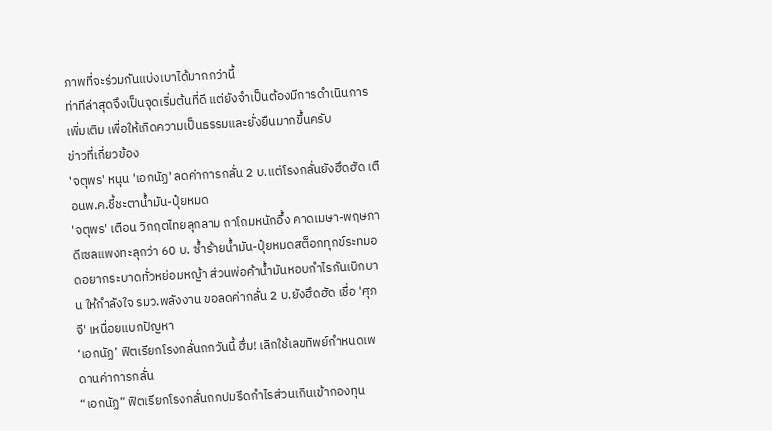ภาพที่จะร่วมกันแบ่งเบาได้มากกว่านี้
ท่าทีล่าสุดจึงเป็นจุดเริ่มต้นที่ดี แต่ยังจำเป็นต้องมีการดำเนินการเพิ่มเติม เพื่อให้เกิดความเป็นธรรมและยั่งยืนมากขึ้นครับ
ข่าวที่เกี่ยวข้อง
'จตุพร' หนุน 'เอกนัฏ' ลดค่าการกลั่น 2 บ.แต่โรงกลั่นยังฮึดฮัด เตือนพ.ค.ชี้ชะตาน้ำมัน-ปุ๋ยหมด
'จตุพร' เตือน วิกฤตไทยลุกลาม ถาโถมหนักอึ้ง คาดเมษา-พฤษภา ดีเซลแพงทะลุกว่า 60 บ. ซ้ำร้ายน้ำมัน-ปุ๋ยหมดสต็อกทุกข์ระทมอดอยากระบาดทั่วหย่อมหญ้า ส่วนพ่อค้าน้ำมันหอบกำไรกันเบิกบาน ให้กำลังใจ รมว.พลังงาน ขอลดค่ากลั่น 2 บ.ยังฮึดฮัด เชื่อ 'ศุภจี' เหนื่อยแบกปัญหา
‘เอกนัฏ’ ฟิตเรียกโรงกลั่นถกวันนี้ ฮึ่ม! เลิกใช้เลขทิพย์กำหนดเพดานค่าการกลั่น
“เอกนัฏ” ฟิตเรียกโรงกลั่นถกปมรีดกำไรส่วนเกินเข้ากองทุน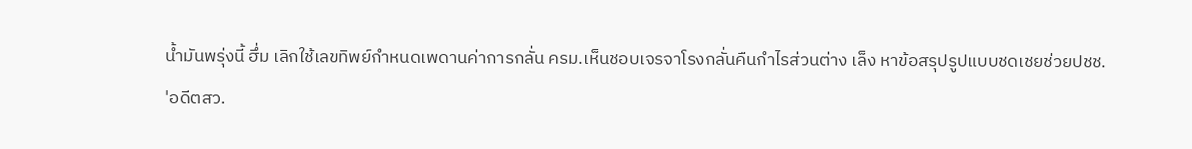น้ำมันพรุ่งนี้ ฮึ่ม เลิกใช้เลขทิพย์กำหนดเพดานค่าการกลั่น ครม.เห็นชอบเจรจาโรงกลั่นคืนกำไรส่วนต่าง เล็ง หาข้อสรุปรูปแบบชดเชยช่วยปชช.
'อดีตสว.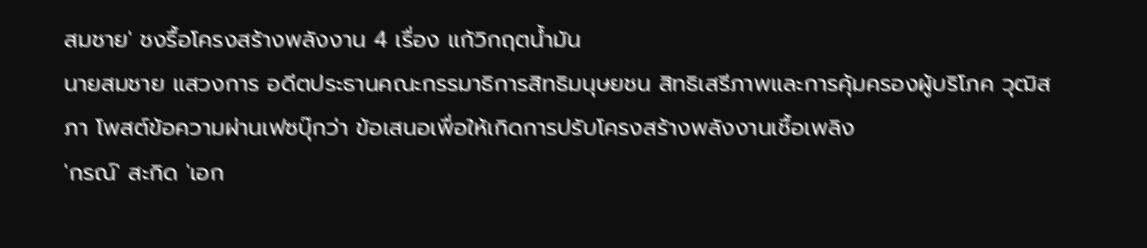สมชาย' ชงรื้อโครงสร้างพลังงาน 4 เรื่อง แก้วิกฤตน้ำมัน
นายสมชาย แสวงการ อดีตประธานคณะกรรมาธิการสิทธิมนุษยชน สิทธิเสรีภาพและการคุ้มครองผู้บริโภค วุฒิสภา โพสต์ข้อความผ่านเฟซบุ๊กว่า ข้อเสนอเพื่อให้เกิดการปรับโครงสร้างพลังงานเชื้อเพลิง
'กรณ์' สะกิด 'เอก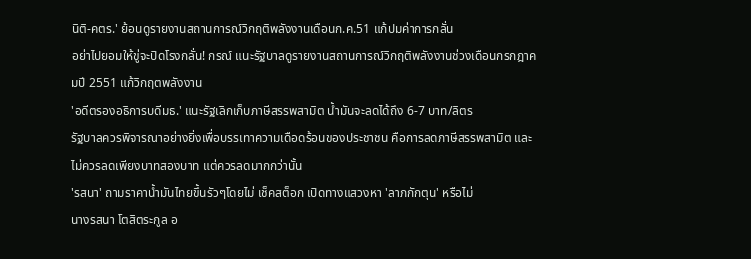นิติ-คตร.' ย้อนดูรายงานสถานการณ์วิกฤติพลังงานเดือนก.ค.51 แก้ปมค่าการกลั่น
อย่าไปยอมให้ขู่จะปิดโรงกลั่น! กรณ์ แนะรัฐบาลดูรายงานสถานการณ์วิกฤติพลังงานช่วงเดือนกรกฎาคมปี 2551 แก้วิกฤตพลังงาน
'อดีตรองอธิการบดีมธ.' แนะรัฐเลิกเก็บภาษีสรรพสามิต น้ำมันจะลดได้ถึง 6-7 บาท/ลิตร
รัฐบาลควรพิจารณาอย่างยิ่งเพื่อบรรเทาความเดือดร้อนของประชาชน คือการลดภาษีสรรพสามิต และไม่ควรลดเพียงบาทสองบาท แต่ควรลดมากกว่านั้น
'รสนา' ถามราคาน้ำมันไทยขึ้นรัวๆโดยไม่ เช็คสต็อก เปิดทางแสวงหา 'ลาภกักตุน' หรือไม่
นางรสนา โตสิตระกูล อ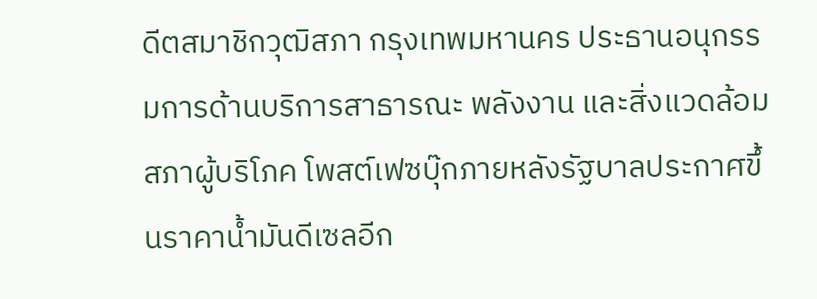ดีตสมาชิกวุฒิสภา กรุงเทพมหานคร ประธานอนุกรรมการด้านบริการสาธารณะ พลังงาน และสิ่งแวดล้อม สภาผู้บริโภค โพสต์เฟซบุ๊กภายหลังรัฐบาลประกาศขึ้นราคาน้ำมันดีเซลอีก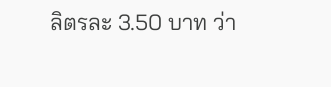ลิตรละ 3.50 บาท ว่า